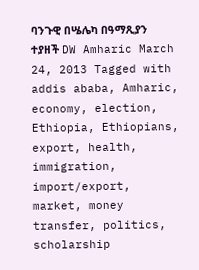ባንጉዊ በሤሌካ በዓማጺያን ተያዘች DW Amharic March 24, 2013 Tagged with addis ababa, Amharic, economy, election, Ethiopia, Ethiopians, export, health, immigration, import/export, market, money transfer, politics, scholarship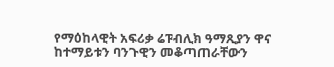የማዕከላዊት አፍሪቃ ሬፑብሊክ ዓማጺያን ዋና ከተማይቱን ባንጉዊን መቆጣጠራቸውን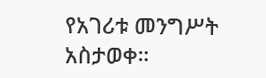የአገሪቱ መንግሥት አስታወቀ።